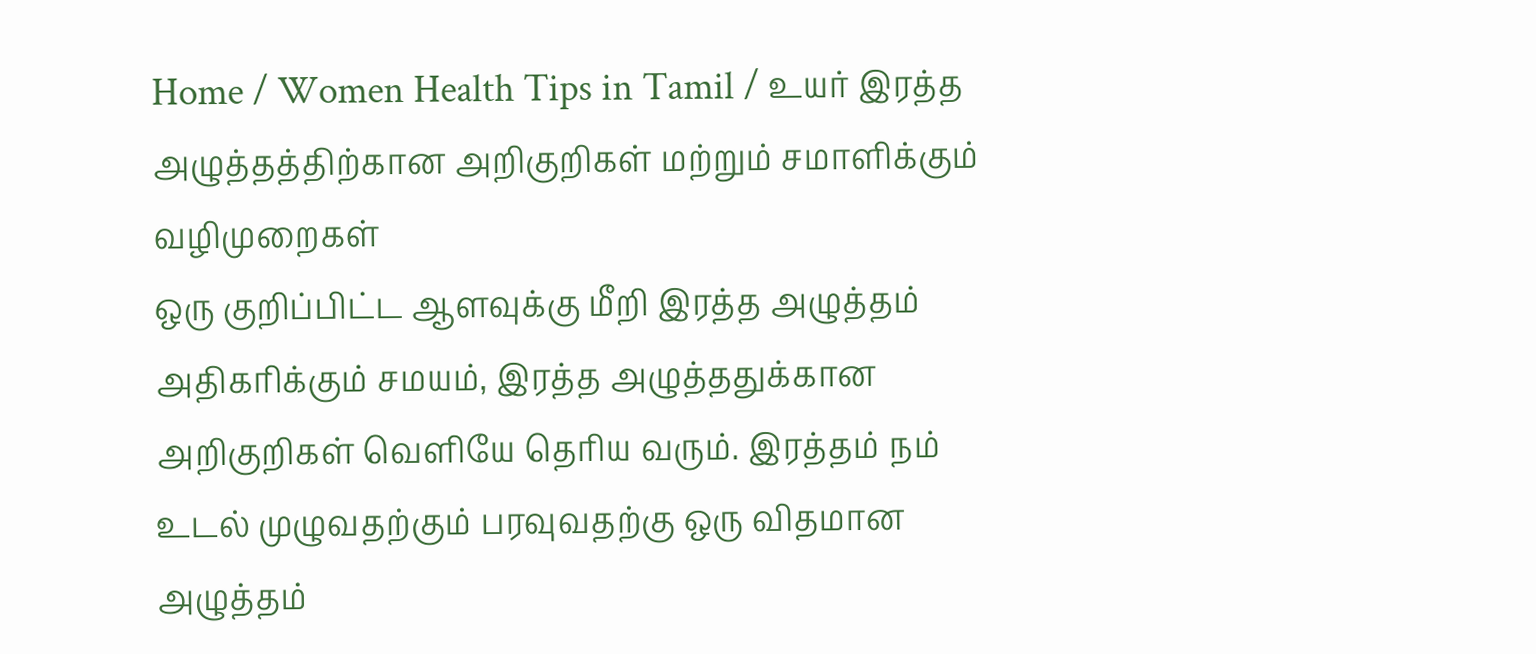Home / Women Health Tips in Tamil / உயர் இரத்த அழுத்தத்திற்கான அறிகுறிகள் மற்றும் சமாளிக்கும் வழிமுறைகள்
ஒரு குறிப்பிட்ட ஆளவுக்கு மீறி இரத்த அழுத்தம் அதிகரிக்கும் சமயம், இரத்த அழுத்ததுக்கான அறிகுறிகள் வெளியே தெரிய வரும். இரத்தம் நம் உடல் முழுவதற்கும் பரவுவதற்கு ஒரு விதமான அழுத்தம்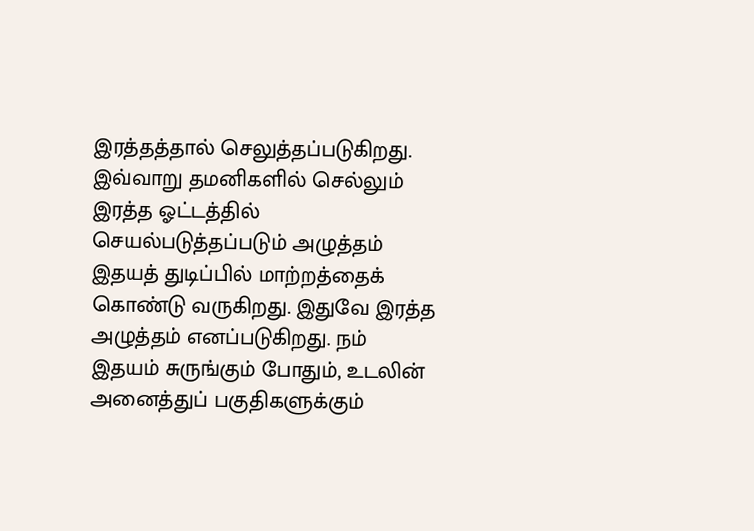இரத்தத்தால் செலுத்தப்படுகிறது. இவ்வாறு தமனிகளில் செல்லும் இரத்த ஓட்டத்தில் செயல்படுத்தப்படும் அழுத்தம் இதயத் துடிப்பில் மாற்றத்தைக் கொண்டு வருகிறது. இதுவே இரத்த அழுத்தம் எனப்படுகிறது. நம் இதயம் சுருங்கும் போதும், உடலின் அனைத்துப் பகுதிகளுக்கும்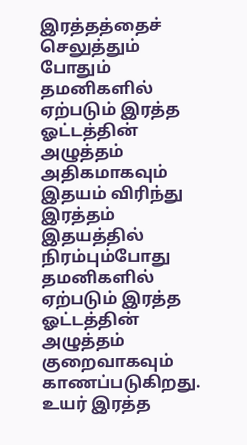இரத்தத்தைச் செலுத்தும் போதும் தமனிகளில் ஏற்படும் இரத்த ஓட்டத்தின் அழுத்தம் அதிகமாகவும் இதயம் விரிந்து இரத்தம் இதயத்தில் நிரம்பும்போது தமனிகளில் ஏற்படும் இரத்த ஓட்டத்தின் அழுத்தம் குறைவாகவும் காணப்படுகிறது. உயர் இரத்த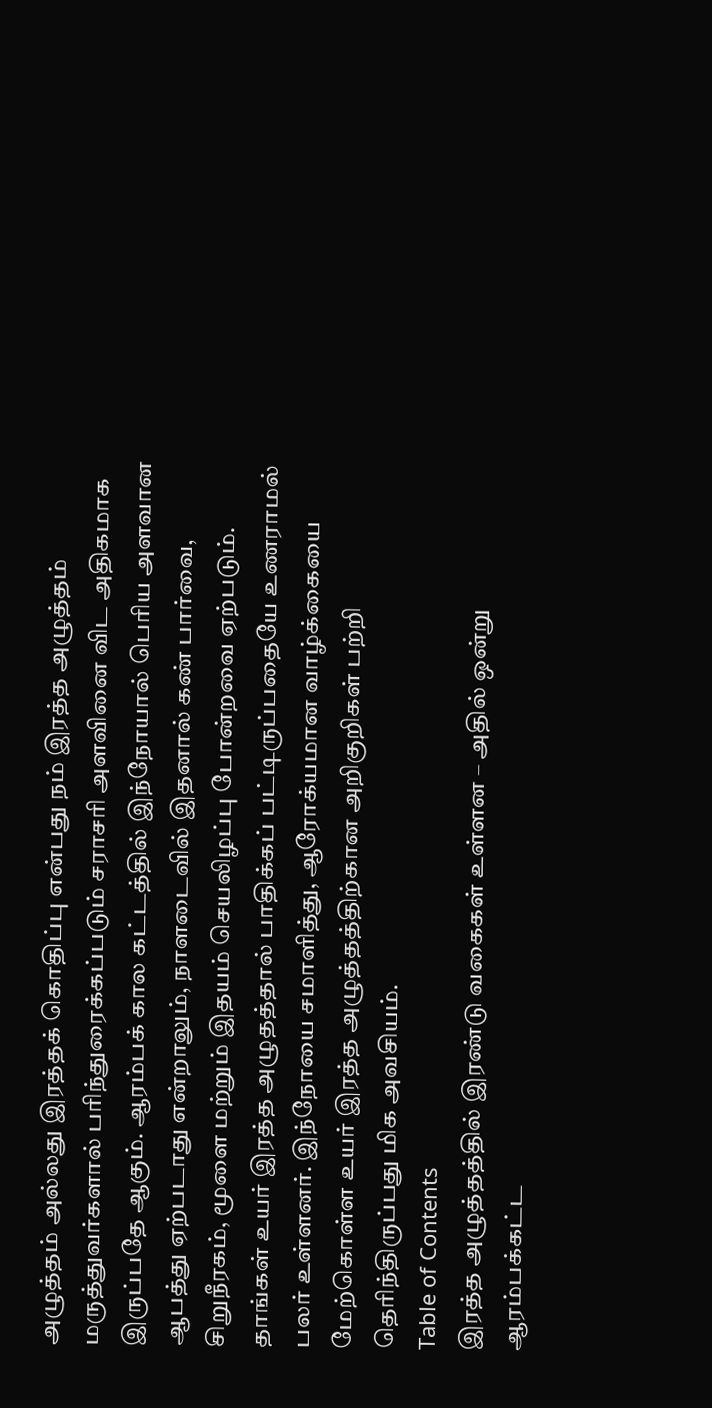அழுத்தம் அல்லது இரத்தக் கொதிப்பு என்பது நம் இரத்த அழுத்தம் மருத்துவர்களால் பரிந்துரைக்கப்படும் சராசரி அளவினை விட அதிகமாக இருப்பதே ஆகும். ஆரம்பக் கால கட்டத்தில் இந்நோயால் பெரிய அளவான ஆபத்து ஏற்படாது என்றாலும், நாளடைவில் இதனால் கண் பார்வை, சிறுநீரகம், மூளை மற்றும் இதயம் செயலிழப்பு போன்றவை ஏற்படும்.
தாங்கள் உயர் இரத்த அழுதத்தால் பாதிக்கப் பட்டிருப்பதையே உணராமல் பலர் உள்ளனர். இந்நோயை சமாளித்து, ஆரோக்யமான வாழ்க்கையை மேற்கொள்ள உயர் இரத்த அழுத்தத்திற்கான அறிகுறிகள் பற்றி தெரிந்திருப்பது மிக அவசியம்.
Table of Contents
இரத்த அழுத்தத்தில் இரண்டு வகைகள் உள்ளன – அதில் ஒன்று ஆரம்பக்கட்ட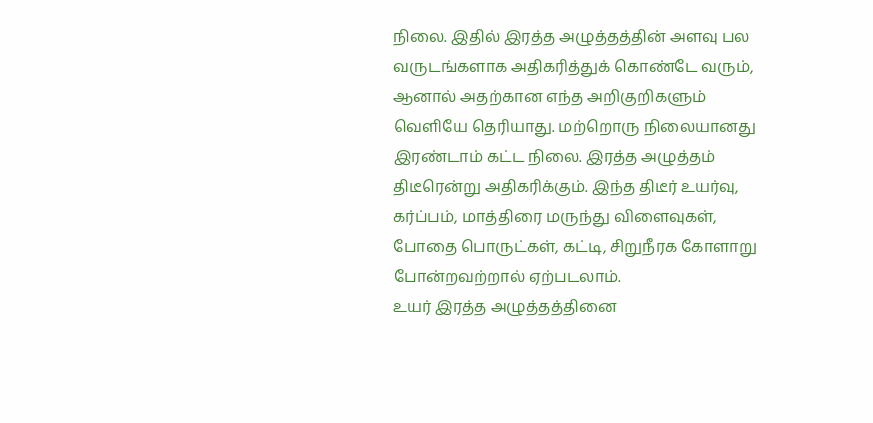நிலை. இதில் இரத்த அழுத்தத்தின் அளவு பல வருடங்களாக அதிகரித்துக் கொண்டே வரும், ஆனால் அதற்கான எந்த அறிகுறிகளும் வெளியே தெரியாது. மற்றொரு நிலையானது இரண்டாம் கட்ட நிலை. இரத்த அழுத்தம் திடீரென்று அதிகரிக்கும். இந்த திடீர் உயர்வு, கர்ப்பம், மாத்திரை மருந்து விளைவுகள், போதை பொருட்கள், கட்டி, சிறுநீரக கோளாறு போன்றவற்றால் ஏற்படலாம்.
உயர் இரத்த அழுத்தத்தினை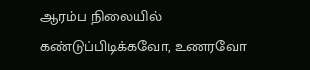ஆரம்ப நிலையில் கண்டுப்பிடிக்கவோ, உணரவோ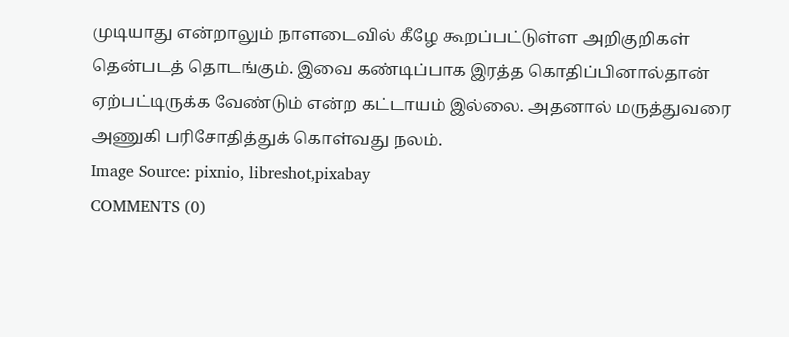முடியாது என்றாலும் நாளடைவில் கீழே கூறப்பட்டுள்ள அறிகுறிகள் தென்படத் தொடங்கும். இவை கண்டிப்பாக இரத்த கொதிப்பினால்தான் ஏற்பட்டிருக்க வேண்டும் என்ற கட்டாயம் இல்லை. அதனால் மருத்துவரை அணுகி பரிசோதித்துக் கொள்வது நலம்.
Image Source: pixnio, libreshot,pixabay
COMMENTS (0)